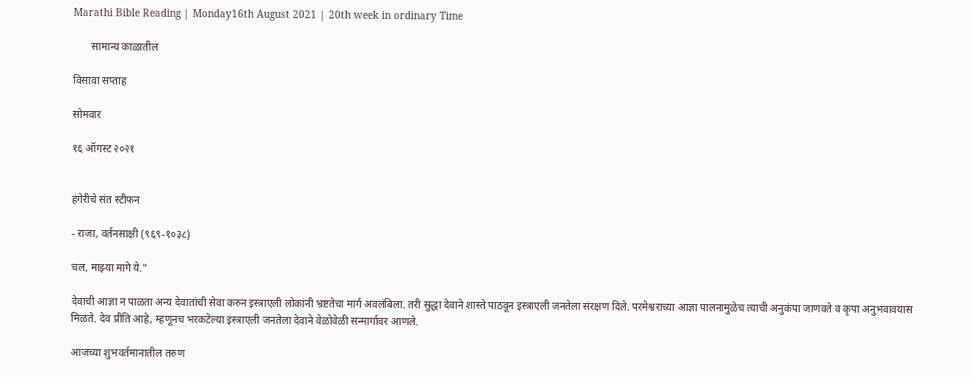Marathi Bible Reading | Monday16th August 2021 | 20th week in ordinary Time

       सामान्य काळातील

विसावा सप्ताह

सोमवार

१६ ऑगस्ट २०२१


हंगेरीचे संत स्टीफन

- राजा, वर्तनसाक्षी (९६९-१०३८)

चल, माझ्या मागे ये."

देवाची आज्ञा न पाळता अन्य देवातांची सेवा करुन इस्त्राएली लोकांनी भ्रष्टतेचा मार्ग अवलंबिला. तरी सुद्धा देवाने शास्ते पाठवून इस्त्राएली जनतेला संरक्षण दिले. परमेश्वराच्या आज्ञा पालनामुळेच त्याची अनुकंपा जाणवते व कृपा अनुभवावयास मिळते. देव प्रीति आहे, म्हणूनच भरकटेल्या इस्त्राएली जनतेला देवाने वेळोवेळी सन्मार्गावर आणले.

आजच्या शुभवर्तमानातील तरुण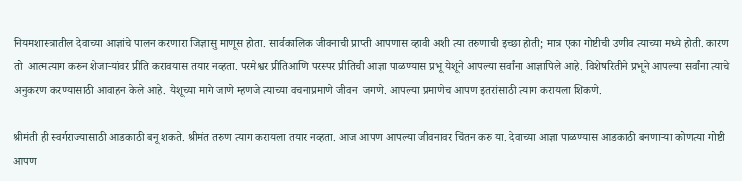नियमशास्त्रातील देवाच्या आज्ञांचे पालन करणारा जिज्ञासु माणूस होता. सार्वकालिक जीवनाची प्राप्ती आपणास व्हावी अशी त्या तरुणाची इच्छा होती; मात्र एका गोष्टीची उणीव त्याच्या मध्ये होती. कारण तो  आत्मत्याग करुन शेजाऱ्यांवर प्रीति करावयास तयार नव्हता. परमेश्वर प्रीतिआणि परस्पर प्रीतिची आज्ञा पाळण्यास प्रभू येशूने आपल्या सर्वांना आज्ञापिले आहे. विशेषरितीने प्रभूने आपल्या सर्वांना त्याचे अनुकरण करण्यासाठी आवाहन केले आहे. येशूच्या मागे जाणे म्हणजे त्याच्या वचनाप्रमाणे जीवन  जगणे. आपल्या प्रमाणेच आपण इतरांसाठी त्याग करायला शिकणे.

श्रीमंती ही स्वर्गराज्यासाठी आडकाठी बनू शकते. श्रीमंत तरुण त्याग करायला तयार नव्हता. आज आपण आपल्या जीवनावर चिंतन करु या. देवाच्या आज्ञा पाळण्यास आडकाठी बनणाऱ्या कोणत्या गोष्टी आपण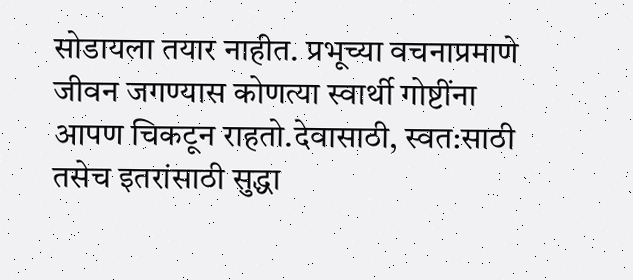सोडायला तयार नाहीत. प्रभूच्या वचनाप्रमाणे जीवन जगण्यास कोणत्या स्वार्थी गोष्टींना आपण चिकटून राहतो.देवासाठी, स्वत:साठी तसेच इतरांसाठी सुद्धा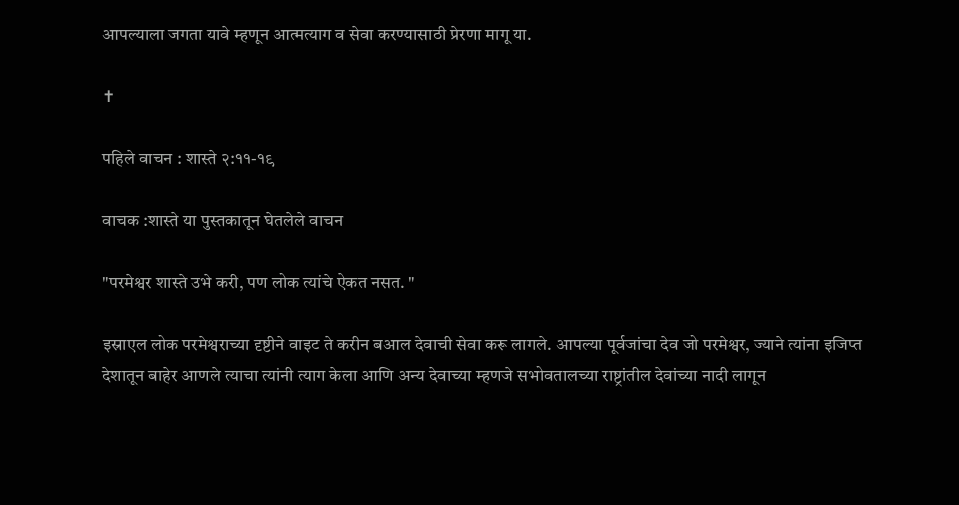आपल्याला जगता यावे म्हणून आत्मत्याग व सेवा करण्यासाठी प्रेरणा मागू या.

✝

पहिले वाचन : शास्ते २:११-१९

वाचक :शास्ते या पुस्तकातून घेतलेले वाचन

"परमेश्वर शास्ते उभे करी, पण लोक त्यांचे ऐकत नसत. "

इस्राएल लोक परमेश्वराच्या दृष्टीने वाइट ते करीन बआल देवाची सेवा करू लागले. आपल्या पूर्वजांचा देव जो परमेश्वर, ज्याने त्यांना इजिप्त देशातून बाहेर आणले त्याचा त्यांनी त्याग केला आणि अन्य देवाच्या म्हणजे सभोवतालच्या राष्ट्रांतील देवांच्या नादी लागून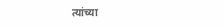त्यांच्या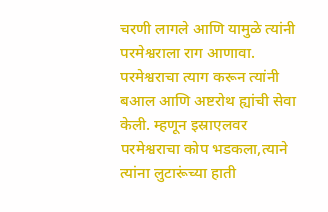चरणी लागले आणि यामुळे त्यांनी परमेश्वराला राग आणावा. परमेश्वराचा त्याग करून त्यांनी बआल आणि अष्टरोथ ह्यांची सेवा केली. म्हणून इस्राएलवर परमेश्वराचा कोप भडकला,त्याने त्यांना लुटारूंच्या हाती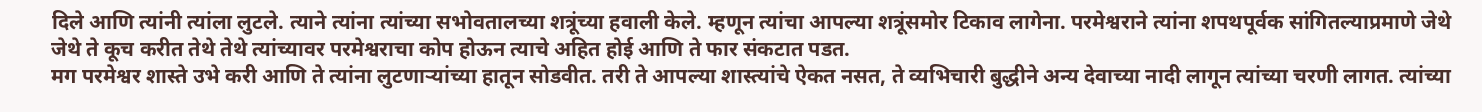दिले आणि त्यांनी त्यांला लुटले. त्याने त्यांना त्यांच्या सभोवतालच्या शत्रूंच्या हवाली केले. म्हणून त्यांचा आपल्या शत्रूंसमोर टिकाव लागेना. परमेश्वराने त्यांना शपथपूर्वक सांगितल्याप्रमाणे जेथे जेथे ते कूच करीत तेथे तेथे त्यांच्यावर परमेश्वराचा कोप होऊन त्याचे अहित होई आणि ते फार संकटात पडत.
मग परमेश्वर शास्ते उभे करी आणि ते त्यांना लुटणाऱ्यांच्या हातून सोडवीत. तरी ते आपल्या शास्त्यांचे ऐकत नसत, ते व्यभिचारी बुद्धीने अन्य देवाच्या नादी लागून त्यांच्या चरणी लागत. त्यांच्या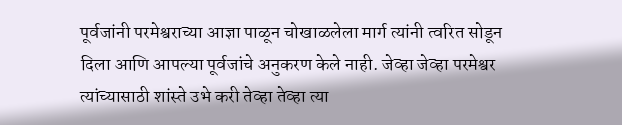पूर्वजांनी परमेश्वराच्या आज्ञा पाळून चोखाळलेला मार्ग त्यांनी त्वरित सोडून दिला आणि आपल्या पूर्वजांचे अनुकरण केले नाही. जेव्हा जेव्हा परमेश्वर त्यांच्यासाठी शांस्ते उभे करी तेव्हा तेव्हा त्या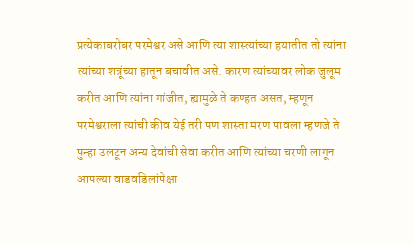प्रत्येकाबरोबर परमेश्वर असे आणि त्या शास्त्यांच्या हयातीत तो त्यांना त्यांच्या शत्रूंच्या हातून बचावीत असे. कारण त्यांच्यावर लोक जुलूम करीत आणि त्यांना गांजीत, ह्यामुळे ते कण्हत असत, म्हणून परमेश्वराला त्यांची कीव येई तरी पण शास्ता मरण पावला म्हणजे ते पुन्हा उलटून अन्य देवांची सेवा करीत आणि त्यांच्या चरणी लागून आपल्या वाडवडिलांपेक्षा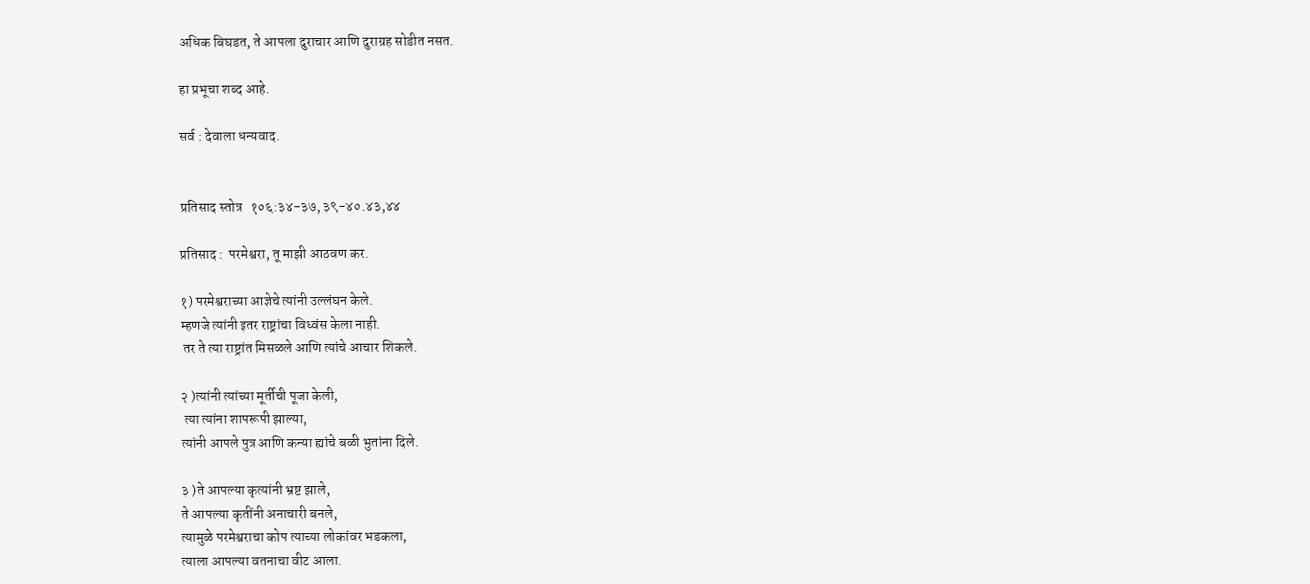अधिक बिघडत, ते आपला दुराचार आणि दुराग्रह सोडीत नसत.

हा प्रभूचा शब्द आहे.

सर्व : देवाला धन्यवाद.


प्रतिसाद स्तोत्र   १०६:३४-३७, ३९-४०.४३,४४

प्रतिसाद :  परमेश्वरा, तू माझी आठवण कर.

१) परमेश्वराच्या आज्ञेचे त्यांनी उल्लंघन केले.
म्हणजे त्यांनी इतर राष्ट्रांचा विध्वंस केला नाही.
 तर ते त्या राष्ट्रांत मिसळले आणि त्यांचे आचार शिकले.

२ )त्यांनी त्यांच्या मूर्तीची पूजा केली,
 त्या त्यांना शापरूपी झाल्या,
त्यांनी आपले पुत्र आणि कन्या ह्यांचे बळी भुतांना दिले.

३ )ते आपल्या कृत्यांनी भ्रष्ट झाले,
ते आपल्या कृतींनी अनाचारी बनले,
त्यामुळे परमेश्वराचा कोप त्याच्या लोकांवर भडकला,
त्याला आपल्या वतनाचा वीट आला.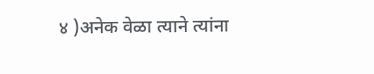४ )अनेक वेळा त्याने त्यांना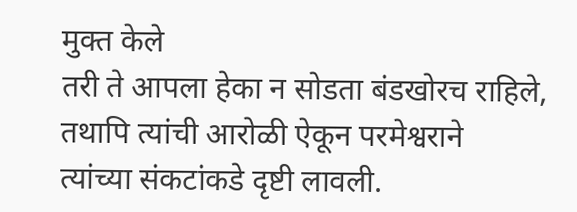मुक्त केले
तरी ते आपला हेका न सोडता बंडखोरच राहिले,
तथापि त्यांची आरोळी ऐकून परमेश्वराने
त्यांच्या संकटांकडे दृष्टी लावली.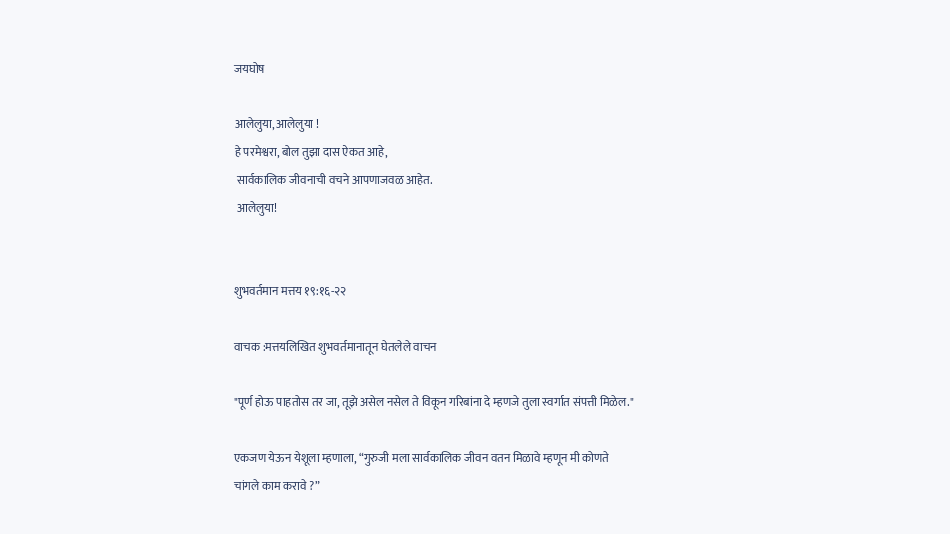जयघोष

आलेलुया, आलेलुया !
हे परमेश्वरा, बोल तुझा दास ऐकत आहे,
 सार्वकालिक जीवनाची वचने आपणाजवळ आहेत.
 आलेलुया!


शुभवर्तमान मत्तय १९:१६-२२

वाचक :मत्तयलिखित शुभवर्तमानातून घेतलेले वाचन

"पूर्ण होऊ पाहतोस तर जा, तूझे असेल नसेल ते विकून गरिबांना दे म्हणजे तुला स्वर्गात संपत्ती मिळेल."

एकजण येऊन येशूला म्हणाला, “गुरुजी मला सार्वकालिक जीवन वतन मिळावे म्हणून मी कोणते चांगले काम करावे ?”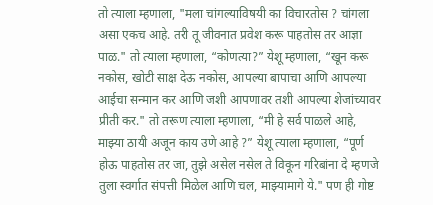तो त्याला म्हणाला, "मला चांगल्याविषयी का विचारतोस ? चांगला असा एकच आहे. तरी तू जीवनात प्रवेश करू पाहतोस तर आज्ञा पाळ." तो त्याला म्हणाला, “कोणत्या?” येशू म्हणाला, “खून करू नकोस, खोटी साक्ष देऊ नकोस, आपल्या बापाचा आणि आपल्या आईचा सन्मान कर आणि जशी आपणावर तशी आपल्या शेजांच्यावर प्रीती कर." तो तरूण त्याला म्हणाला, “मी हे सर्व पाळले आहे, माझ्या ठायी अजून काय उणे आहे ?” येशू त्याला म्हणाला, “पूर्ण होऊ पाहतोस तर जा, तुझे असेल नसेल ते विकून गरिबांना दे म्हणजे तुला स्वर्गात संपत्ती मिळेल आणि चल, माझ्यामागे ये." पण ही गोष्ट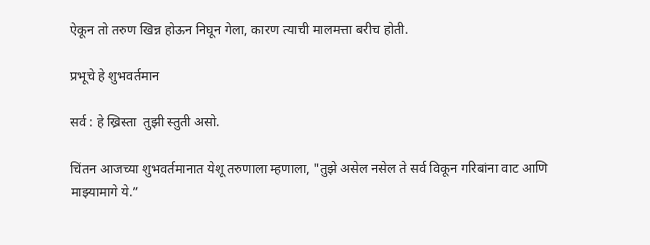ऐकून तो तरुण खिन्न होऊन निघून गेला, कारण त्याची मालमत्ता बरीच होती.

प्रभूचे हे शुभवर्तमान

सर्व : हे ख्रिस्ता  तुझी स्तुती असो.

चिंतन आजच्या शुभवर्तमानात येशू तरुणाला म्हणाला, "तुझे असेल नसेल ते सर्व विकून गरिबांना वाट आणि माझ्यामागे ये.”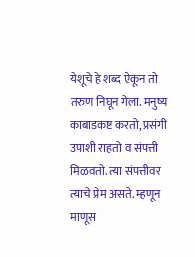येशूचे हे शब्द ऐकून तो तरुण निघून गेला. मनुष्य काबाडकष्ट करतो, प्रसंगी उपाशी राहतो व संपत्ती मिळवतो. त्या संपत्तीवर त्याचे प्रेम असते. म्हणून माणूस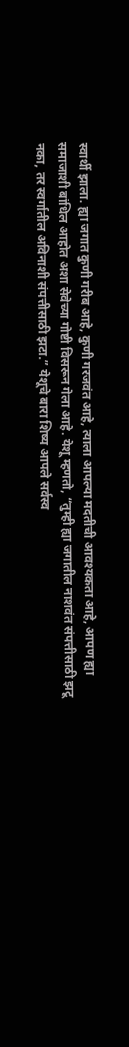स्वार्थी झाला. ह्या जगात कुणी गरीब आहे, कुणी गरजवंत आहे, त्याला आपल्या मदतीची आवश्यकता आहे, आपण ह्या समाजाशी बांधिल आहोत अशा सेवेच्या गोष्टी विसरून गेला आहे. येशू म्हणतो, “तुम्ही ह्या जगातील नाशवंत संपत्तीसाठी झटू नका, तर स्वर्गातील अविनाशी संपत्तीसाठी झटा.” येशूचे बारा शिष्य आपले सर्वस्व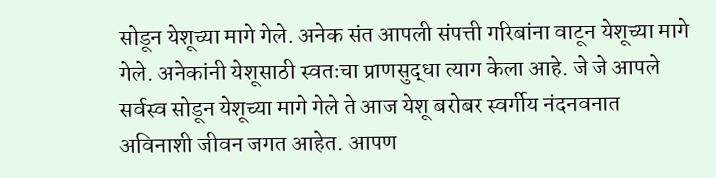सोडून येशूच्या मागे गेले. अनेक संत आपली संपत्ती गरिबांना वाटून येशूच्या मागे गेले. अनेकांनी येशूसाठी स्वतःचा प्राणसुद्धा त्याग केला आहे. जे जे आपले सर्वस्व सोडून येशूच्या मागे गेले ते आज येशू बरोबर स्वर्गीय नंदनवनात अविनाशी जीवन जगत आहेत. आपण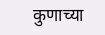कुणाच्या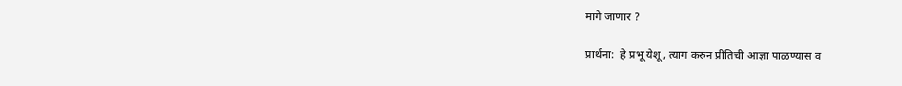मागे जाणार ?

प्रार्थना:  हे प्रभू येशू, त्याग करुन प्रीतिची आज्ञा पाळण्यास व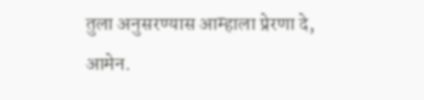तुला अनुसरण्यास आम्हाला प्रेरणा दे, आमेन.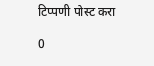टिप्पणी पोस्ट करा

0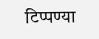टिप्पण्या